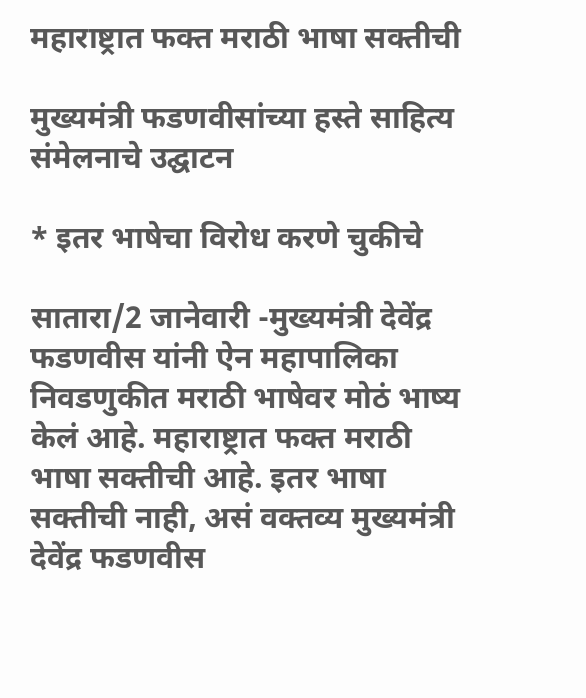महाराष्ट्रात फक्त मराठी भाषा सक्तीची

मुख्यमंत्री फडणवीसांच्या हस्ते साहित्य संमेलनाचे उद्घाटन

* इतर भाषेचा विरोध करणे चुकीचे

सातारा/2 जानेवारी -मुख्यमंत्री देवेंद्र फडणवीस यांनी ऐन महापालिका निवडणुकीत मराठी भाषेवर मोठं भाष्य केलं आहे. महाराष्ट्रात फक्त मराठी भाषा सक्तीची आहे. इतर भाषा सक्तीची नाही, असं वक्तव्य मुख्यमंत्री देवेंद्र फडणवीस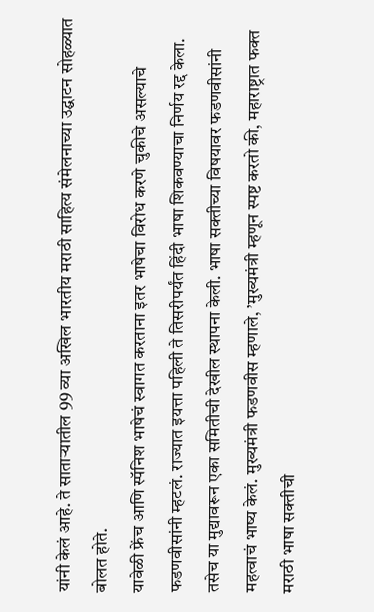यांनी केलं आहे. ते सातार्‍यातील 99 व्या अखिल भारतीय मराठी साहित्य संमेलनाच्या उद्घाटन सोहळ्यात बोलत होते.
यावेळी फ्रेंच आणि स्पॅनिश भाषेचं स्वागत करताना इतर भाषेचा विरोध करणे चुकीचे असल्याचे फडणवीसांनी म्हटलं. राज्यात इयत्ता पहिली ते तिसरीपर्यंत हिंदी भाषा शिकवण्याचा निर्णय रद्द केला. तसेच या मुद्यावरून एका समितीची देखील स्थापना केली. भाषा सक्तीच्या विषयावर फडणवीसांनी महत्वाचं भाष्य केलं. मुख्यमंत्री फडणवीस म्हणाले, ’मुख्यमंत्री म्हणून स्पष्ट करतो की, महाराष्ट्रात फक्त मराठी भाषा सक्तीची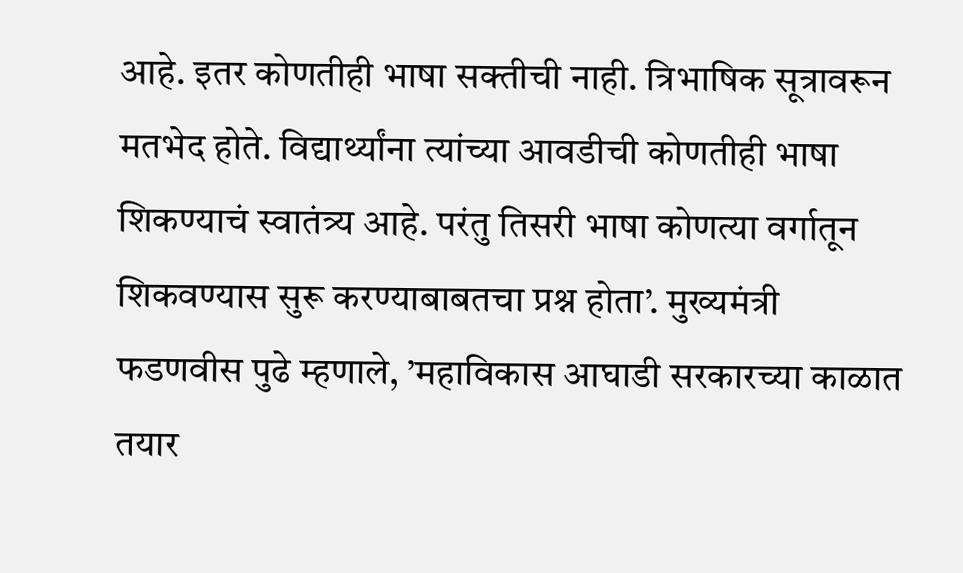आहे. इतर कोणतीही भाषा सक्तीची नाही. त्रिभाषिक सूत्रावरून मतभेद होते. विद्यार्थ्यांना त्यांच्या आवडीची कोणतीही भाषा शिकण्याचं स्वातंत्र्य आहे. परंतु तिसरी भाषा कोणत्या वर्गातून शिकवण्यास सुरू करण्याबाबतचा प्रश्न होता’. मुख्यमंत्री फडणवीस पुढे म्हणाले, ’महाविकास आघाडी सरकारच्या काळात तयार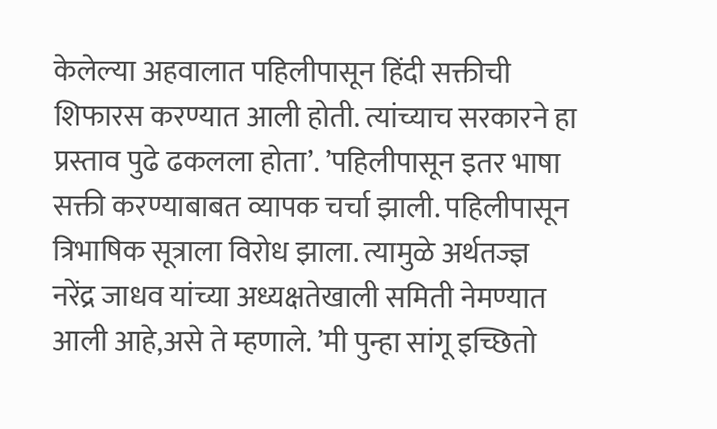केलेल्या अहवालात पहिलीपासून हिंदी सक्तीची शिफारस करण्यात आली होती. त्यांच्याच सरकारने हा प्रस्ताव पुढे ढकलला होता’. ’पहिलीपासून इतर भाषा सक्ती करण्याबाबत व्यापक चर्चा झाली. पहिलीपासून त्रिभाषिक सूत्राला विरोध झाला. त्यामुळे अर्थतज्ज्ञ नरेंद्र जाधव यांच्या अध्यक्षतेखाली समिती नेमण्यात आली आहे,असे ते म्हणाले. ’मी पुन्हा सांगू इच्छितो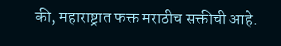की, महाराष्ट्रात फक्त मराठीच सक्तीची आहे.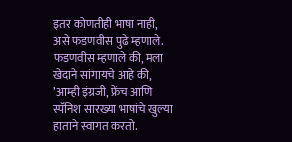इतर कोणतीही भाषा नाही, असे फडणवीस पुढे म्हणाले.
फडणवीस म्हणाले की, मला खेदाने सांगायचे आहे की, ’आम्ही इंग्रजी, फ्रेंच आणि स्पॅनिश सारख्या भाषांचे खुल्या हाताने स्वागत करतो.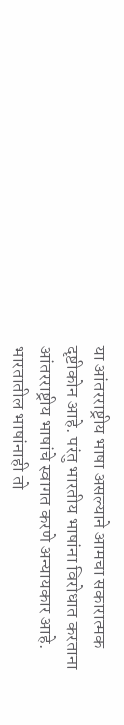या आंतरराष्ट्रीय भाषा असल्याने आमचा सकारात्मक दृष्टीकोन आहे. परंतु भारतीय भाषांना विरोधात करताना आंतरराष्ट्रीय भाषांचे स्वागत करणे अन्यायकार आहे. भारतातील भाषांनाही तो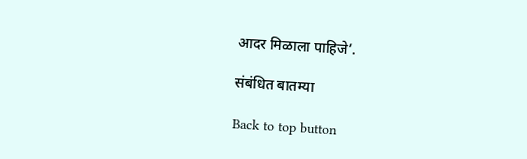आदर मिळाला पाहिजे’.

संबंधित बातम्या

Back to top button